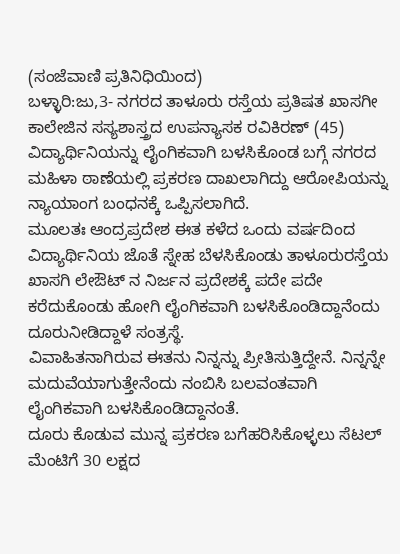(ಸಂಜೆವಾಣಿ ಪ್ರತಿನಿಧಿಯಿಂದ)
ಬಳ್ಳಾರಿ:ಜು,3- ನಗರದ ತಾಳೂರು ರಸ್ತೆಯ ಪ್ರತಿಷತ ಖಾಸಗೀ ಕಾಲೇಜಿನ ಸಸ್ಯಶಾಸ್ತ್ರದ ಉಪನ್ಯಾಸಕ ರವಿಕಿರಣ್ (45) ವಿದ್ಯಾರ್ಥಿನಿಯನ್ನು ಲೈಂಗಿಕವಾಗಿ ಬಳಸಿಕೊಂಡ ಬಗ್ಗೆ ನಗರದ ಮಹಿಳಾ ಠಾಣೆಯಲ್ಲಿ ಪ್ರಕರಣ ದಾಖಲಾಗಿದ್ದು ಆರೋಪಿಯನ್ನು ನ್ಯಾಯಾಂಗ ಬಂಧನಕ್ಕೆ ಒಪ್ಪಿಸಲಾಗಿದೆ.
ಮೂಲತಃ ಆಂದ್ರಪ್ರದೇಶ ಈತ ಕಳೆದ ಒಂದು ವರ್ಷದಿಂದ ವಿದ್ಯಾರ್ಥಿನಿಯ ಜೊತೆ ಸ್ನೇಹ ಬೆಳಸಿಕೊಂಡು ತಾಳೂರುರಸ್ತೆಯ ಖಾಸಗಿ ಲೇಔಟ್ ನ ನಿರ್ಜನ ಪ್ರದೇಶಕ್ಕೆ ಪದೇ ಪದೇ ಕರೆದುಕೊಂಡು ಹೋಗಿ ಲೈಂಗಿಕವಾಗಿ ಬಳಸಿಕೊಂಡಿದ್ದಾನೆಂದು ದೂರುನೀಡಿದ್ದಾಳೆ ಸಂತ್ರಸ್ಥೆ.
ವಿವಾಹಿತನಾಗಿರುವ ಈತನು ನಿನ್ನನ್ನು ಪ್ರೀತಿಸುತ್ತಿದ್ದೇನೆ. ನಿನ್ನನ್ನೇ ಮದುವೆಯಾಗುತ್ತೇನೆಂದು ನಂಬಿಸಿ ಬಲವಂತವಾಗಿ ಲೈಂಗಿಕವಾಗಿ ಬಳಸಿಕೊಂಡಿದ್ದಾನಂತೆ.
ದೂರು ಕೊಡುವ ಮುನ್ನ ಪ್ರಕರಣ ಬಗೆಹರಿಸಿಕೊಳ್ಳಲು ಸೆಟಲ್ ಮೆಂಟಿಗೆ 30 ಲಕ್ಷದ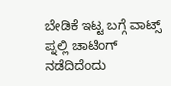ಬೇಡಿಕೆ ಇಟ್ಟ ಬಗ್ಗೆ ವಾಟ್ಸ್ ಪ್ನಲ್ಲಿ ಚಾಟಿಂಗ್ ನಡೆದಿದೆಂದು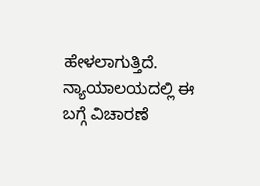ಹೇಳಲಾಗುತ್ತಿದೆ. ನ್ಯಾಯಾಲಯದಲ್ಲಿ ಈ ಬಗ್ಗೆ ವಿಚಾರಣೆ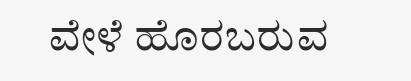ವೇಳೆ ಹೊರಬರುವ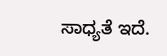ಸಾಧ್ಯತೆ ಇದೆ.